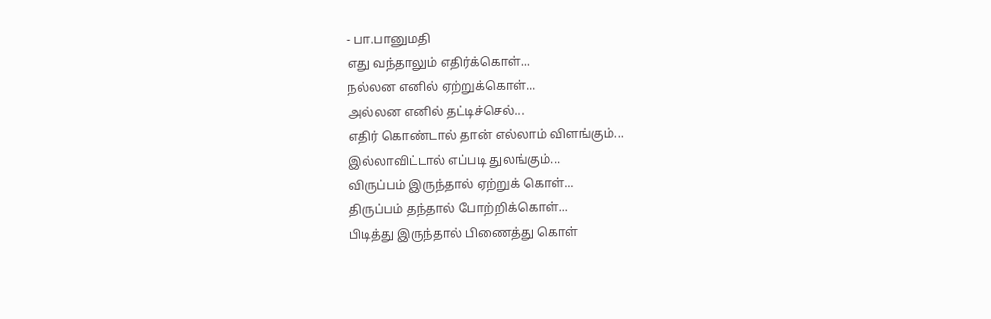- பா.பானுமதி
எது வந்தாலும் எதிர்க்கொள்...
நல்லன எனில் ஏற்றுக்கொள்...
அல்லன எனில் தட்டிச்செல்...
எதிர் கொண்டால் தான் எல்லாம் விளங்கும்...
இல்லாவிட்டால் எப்படி துலங்கும்...
விருப்பம் இருந்தால் ஏற்றுக் கொள்...
திருப்பம் தந்தால் போற்றிக்கொள்...
பிடித்து இருந்தால் பிணைத்து கொள்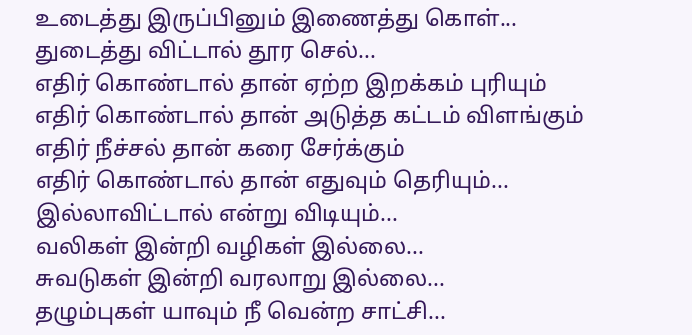உடைத்து இருப்பினும் இணைத்து கொள்...
துடைத்து விட்டால் தூர செல்...
எதிர் கொண்டால் தான் ஏற்ற இறக்கம் புரியும்
எதிர் கொண்டால் தான் அடுத்த கட்டம் விளங்கும்
எதிர் நீச்சல் தான் கரை சேர்க்கும்
எதிர் கொண்டால் தான் எதுவும் தெரியும்...
இல்லாவிட்டால் என்று விடியும்...
வலிகள் இன்றி வழிகள் இல்லை...
சுவடுகள் இன்றி வரலாறு இல்லை...
தழும்புகள் யாவும் நீ வென்ற சாட்சி...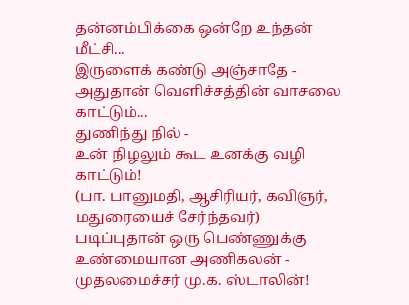தன்னம்பிக்கை ஒன்றே உந்தன் மீட்சி...
இருளைக் கண்டு அஞ்சாதே -
அதுதான் வெளிச்சத்தின் வாசலை காட்டும்...
துணிந்து நில் -
உன் நிழலும் கூட உனக்கு வழி காட்டும்!
(பா. பானுமதி, ஆசிரியர், கவிஞர், மதுரையைச் சேர்ந்தவர்)
படிப்புதான் ஒரு பெண்ணுக்கு உண்மையான அணிகலன் - முதலமைச்சர் மு.க. ஸ்டாலின்!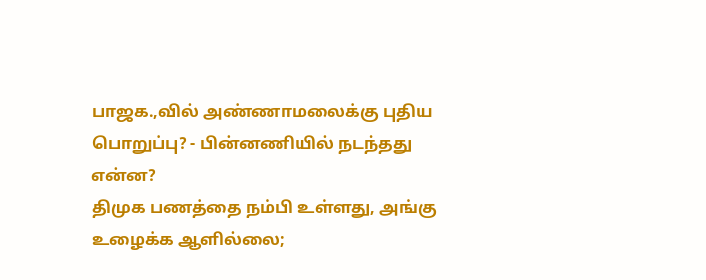பாஜக.,வில் அண்ணாமலைக்கு புதிய பொறுப்பு? - பின்னணியில் நடந்தது என்ன?
திமுக பணத்தை நம்பி உள்ளது, அங்கு உழைக்க ஆளில்லை;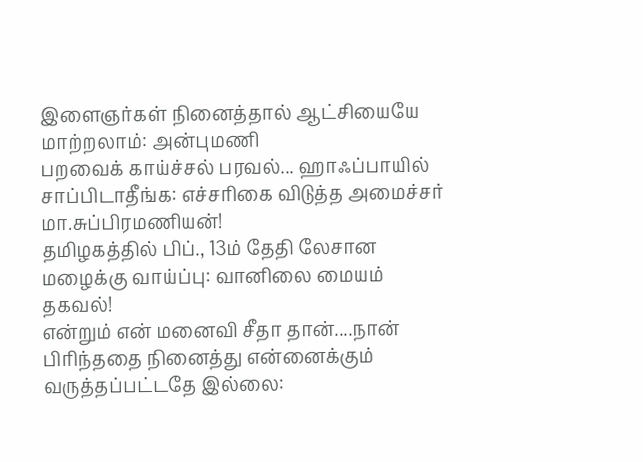இளைஞர்கள் நினைத்தால் ஆட்சியையே மாற்றலாம்: அன்புமணி
பறவைக் காய்ச்சல் பரவல்... ஹாஃப்பாயில் சாப்பிடாதீங்க: எச்சரிகை விடுத்த அமைச்சர் மா.சுப்பிரமணியன்!
தமிழகத்தில் பிப்., 13ம் தேதி லேசான மழைக்கு வாய்ப்பு: வானிலை மையம் தகவல்!
என்றும் என் மனைவி சீதா தான்....நான் பிரிந்ததை நினைத்து என்னைக்கும் வருத்தப்பட்டதே இல்லை: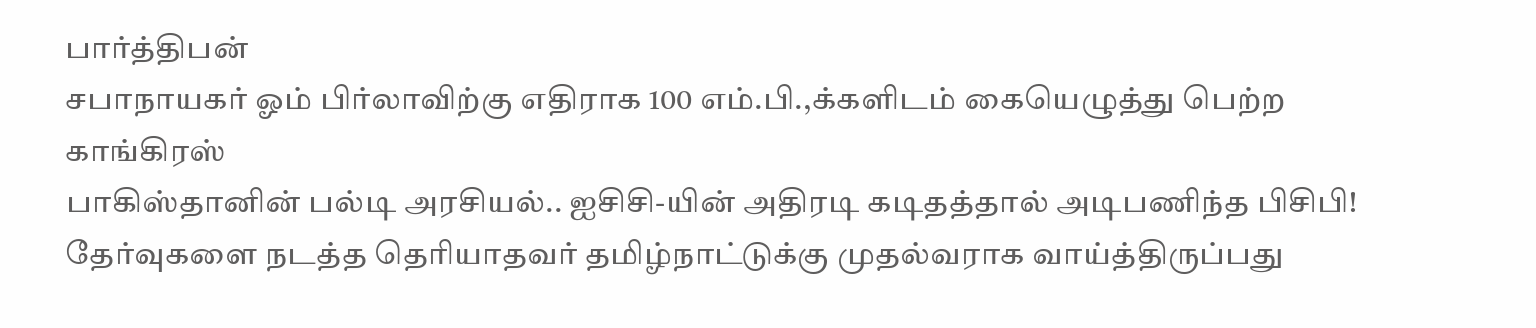பார்த்திபன்
சபாநாயகர் ஓம் பிர்லாவிற்கு எதிராக 100 எம்.பி.,க்களிடம் கையெழுத்து பெற்ற காங்கிரஸ்
பாகிஸ்தானின் பல்டி அரசியல்.. ஐசிசி-யின் அதிரடி கடிதத்தால் அடிபணிந்த பிசிபி!
தேர்வுகளை நடத்த தெரியாதவர் தமிழ்நாட்டுக்கு முதல்வராக வாய்த்திருப்பது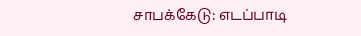சாபக்கேடு: எடப்பாடி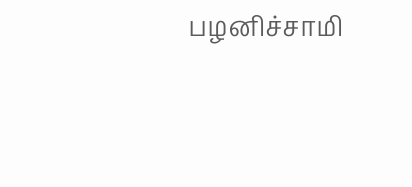பழனிச்சாமி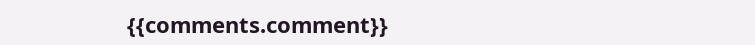{{comments.comment}}